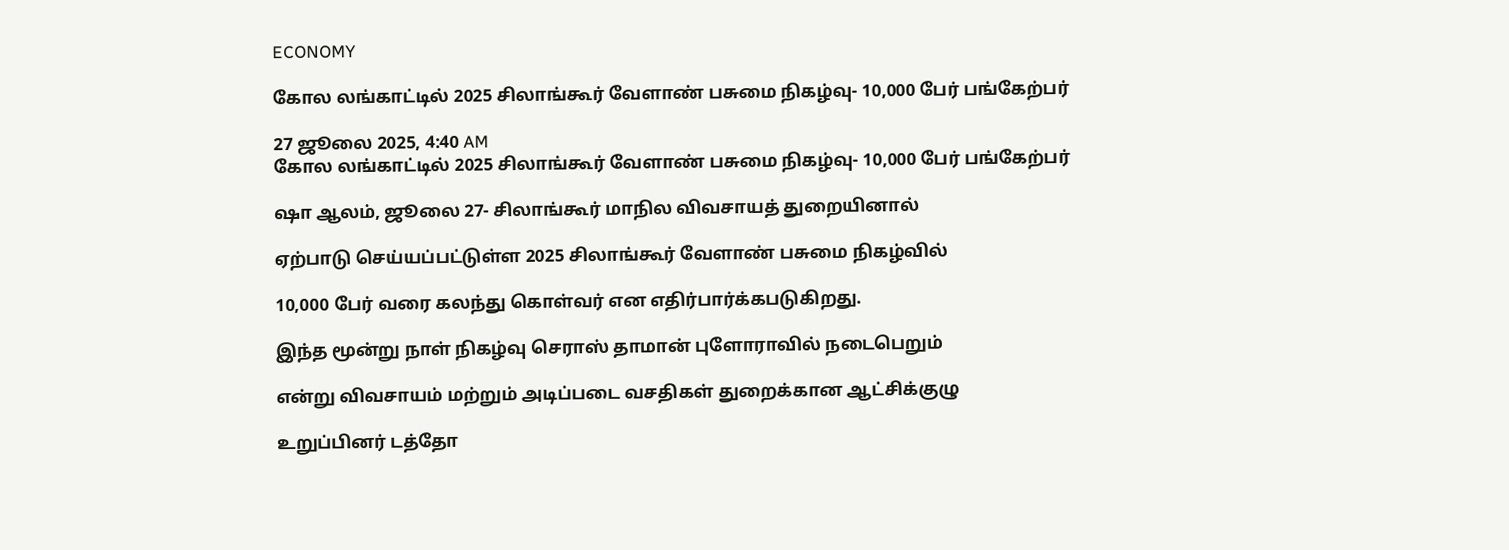ECONOMY

கோல லங்காட்டில் 2025 சிலாங்கூர் வேளாண் பசுமை நிகழ்வு- 10,000 பேர் பங்கேற்பர்

27 ஜூலை 2025, 4:40 AM
கோல லங்காட்டில் 2025 சிலாங்கூர் வேளாண் பசுமை நிகழ்வு- 10,000 பேர் பங்கேற்பர்

ஷா ஆலம், ஜூலை 27- சிலாங்கூர் மாநில விவசாயத் துறையினால்

ஏற்பாடு செய்யப்பட்டுள்ள 2025 சிலாங்கூர் வேளாண் பசுமை நிகழ்வில்

10,000 பேர் வரை கலந்து கொள்வர் என எதிர்பார்க்கபடுகிறது.

இந்த மூன்று நாள் நிகழ்வு செராஸ் தாமான் புளோராவில் நடைபெறும்

என்று விவசாயம் மற்றும் அடிப்படை வசதிகள் துறைக்கான ஆட்சிக்குழு

உறுப்பினர் டத்தோ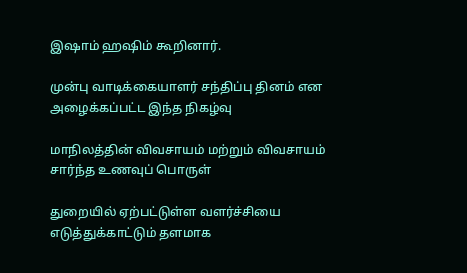இஷாம் ஹஷிம் கூறினார்.

முன்பு வாடிக்கையாளர் சந்திப்பு தினம் என அழைக்கப்பட்ட இந்த நிகழ்வு

மாநிலத்தின் விவசாயம் மற்றும் விவசாயம் சார்ந்த உணவுப் பொருள்

துறையில் ஏற்பட்டுள்ள வளர்ச்சியை எடுத்துக்காட்டும் தளமாக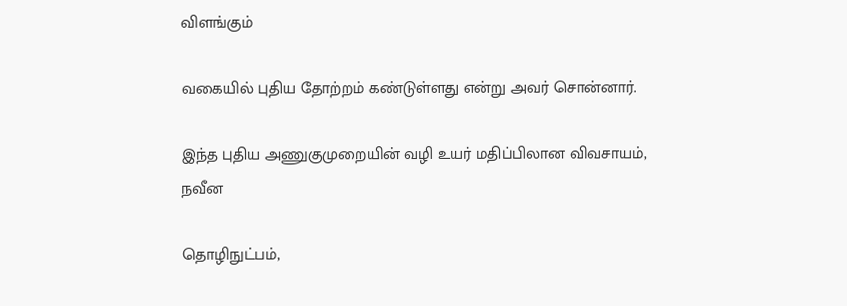விளங்கும்

வகையில் புதிய தோற்றம் கண்டுள்ளது என்று அவர் சொன்னார்.

இந்த புதிய அணுகுமுறையின் வழி உயர் மதிப்பிலான விவசாயம், நவீன

தொழிநுட்பம்,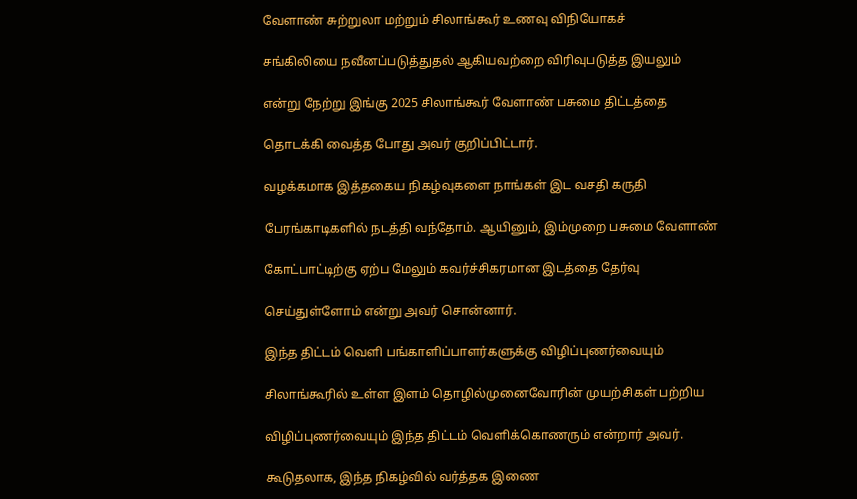வேளாண் சுற்றுலா மற்றும் சிலாங்கூர் உணவு விநியோகச்

சங்கிலியை நவீனப்படுத்துதல் ஆகியவற்றை விரிவுபடுத்த இயலும்

என்று நேற்று இங்கு 2025 சிலாங்கூர் வேளாண் பசுமை திட்டத்தை

தொடக்கி வைத்த போது அவர் குறிப்பிட்டார்.

வழக்கமாக இத்தகைய நிகழ்வுகளை நாங்கள் இட வசதி கருதி

பேரங்காடிகளில் நடத்தி வந்தோம். ஆயினும், இம்முறை பசுமை வேளாண்

கோட்பாட்டிற்கு ஏற்ப மேலும் கவர்ச்சிகரமான இடத்தை தேர்வு

செய்துள்ளோம் என்று அவர் சொன்னார்.

இந்த திட்டம் வெளி பங்காளிப்பாளர்களுக்கு விழிப்புணர்வையும்

சிலாங்கூரில் உள்ள இளம் தொழில்முனைவோரின் முயற்சிகள் பற்றிய

விழிப்புணர்வையும் இந்த திட்டம் வெளிக்கொணரும் என்றார் அவர்.

கூடுதலாக, இந்த நிகழ்வில் வர்த்தக இணை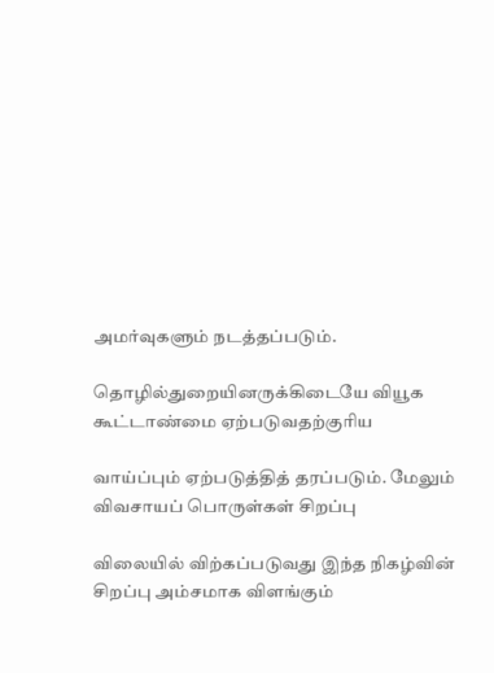அமர்வுகளும் நடத்தப்படும்.

தொழில்துறையினருக்கிடையே வியூக கூட்டாண்மை ஏற்படுவதற்குரிய

வாய்ப்பும் ஏற்படுத்தித் தரப்படும். மேலும் விவசாயப் பொருள்கள் சிறப்பு

விலையில் விற்கப்படுவது இந்த நிகழ்வின் சிறப்பு அம்சமாக விளங்கும்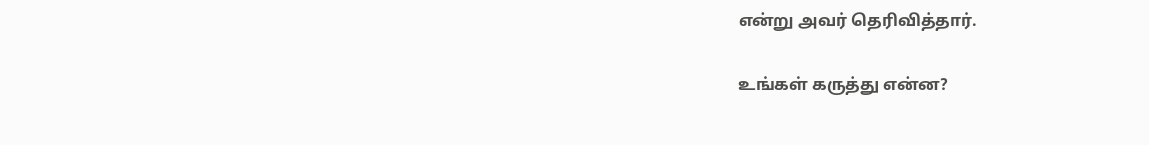என்று அவர் தெரிவித்தார்.

உங்கள் கருத்து என்ன?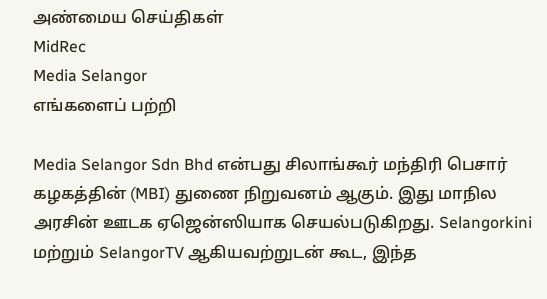அண்மைய செய்திகள்
MidRec
Media Selangor
எங்களைப் பற்றி

Media Selangor Sdn Bhd என்பது சிலாங்கூர் மந்திரி பெசார் கழகத்தின் (MBI) துணை நிறுவனம் ஆகும். இது மாநில அரசின் ஊடக ஏஜென்ஸியாக செயல்படுகிறது. Selangorkini மற்றும் SelangorTV ஆகியவற்றுடன் கூட, இந்த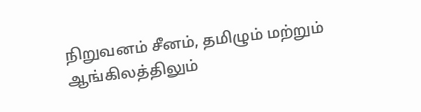நிறுவனம் சீனம், தமிழும் மற்றும் ஆங்கிலத்திலும்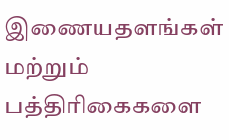இணையதளங்கள் மற்றும் பத்திரிகைகளை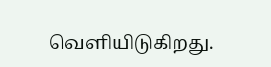வெளியிடுகிறது.